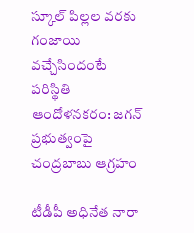స్కూల్ పిల్లల వరకు గంజాయి వచ్చేసిందంటే పరిస్థితి ఆందోళనకరం: జగన్ ప్రభుత్వంపై చంద్రబాబు ఆగ్రహం

టీడీపీ అధినేత నారా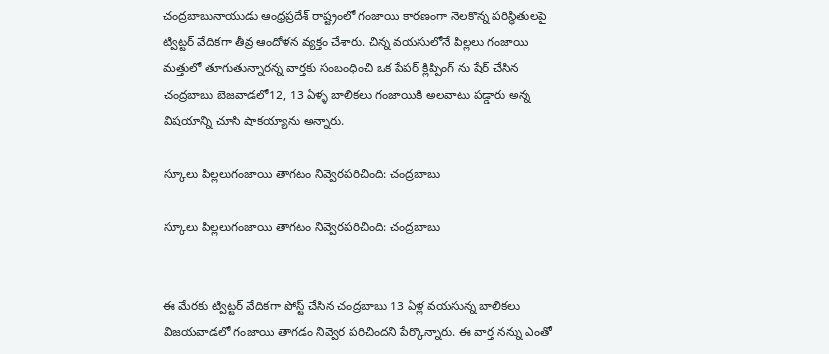చంద్రబాబునాయుడు ఆంధ్రప్రదేశ్ రాష్ట్రంలో గంజాయి కారణంగా నెలకొన్న పరిస్థితులపై ట్విట్టర్ వేదికగా తీవ్ర ఆందోళన వ్యక్తం చేశారు. చిన్న వయసులోనే పిల్లలు గంజాయి మత్తులో తూగుతున్నారన్న వార్తకు సంబంధించి ఒక పేపర్ క్లిప్పింగ్ ను షేర్ చేసిన చంద్రబాబు బెజవాడలో12, 13 ఏళ్ళ బాలికలు గంజాయికి అలవాటు పడ్డారు అన్న విషయాన్ని చూసి షాకయ్యాను అన్నారు.

స్కూలు పిల్లలుగంజాయి తాగటం నివ్వెరపరిచింది: చంద్రబాబు

స్కూలు పిల్లలుగంజాయి తాగటం నివ్వెరపరిచింది: చంద్రబాబు


ఈ మేరకు ట్విట్టర్ వేదికగా పోస్ట్ చేసిన చంద్రబాబు 13 ఏళ్ల వయసున్న బాలికలు విజయవాడలో గంజాయి తాగడం నివ్వెర పరిచిందని పేర్కొన్నారు. ఈ వార్త నన్ను ఎంతో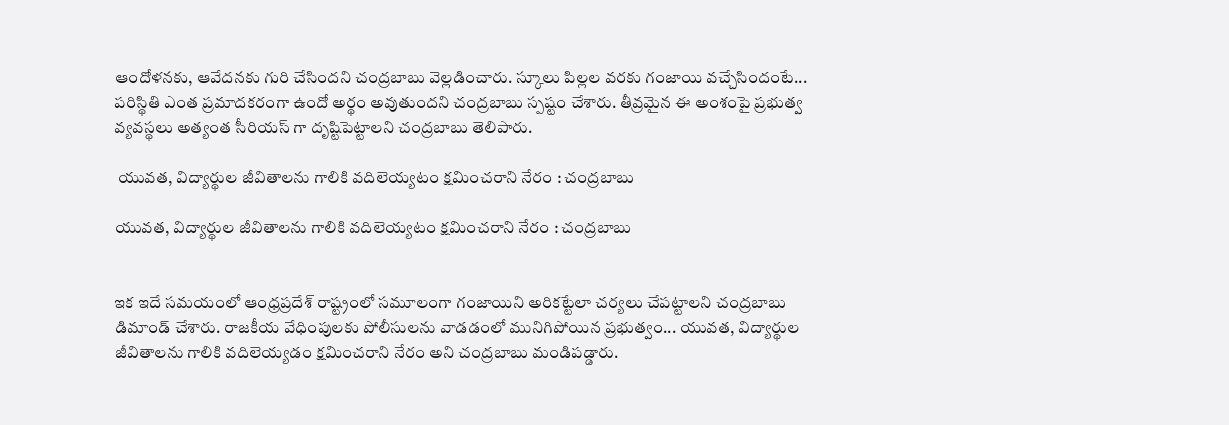ఆందోళనకు, ఆవేదనకు గురి చేసిందని చంద్రబాబు వెల్లడించారు. స్కూలు పిల్లల వరకు గంజాయి వచ్చేసిందంటే... పరిస్థితి ఎంత ప్రమాదకరంగా ఉందో అర్థం అవుతుందని చంద్రబాబు స్పష్టం చేశారు. తీవ్రమైన ఈ అంశంపై ప్రభుత్వ వ్యవస్థలు అత్యంత సీరియస్ గా దృష్టిపెట్టాలని చంద్రబాబు తెలిపారు.

 యువత, విద్యార్థుల జీవితాలను గాలికి వదిలెయ్యటం క్షమించరాని నేరం : చంద్రబాబు

యువత, విద్యార్థుల జీవితాలను గాలికి వదిలెయ్యటం క్షమించరాని నేరం : చంద్రబాబు


ఇక ఇదే సమయంలో ఆంధ్రప్రదేశ్ రాష్ట్రంలో సమూలంగా గంజాయిని అరికట్టేలా చర్యలు చేపట్టాలని చంద్రబాబు డిమాండ్ చేశారు. రాజకీయ వేధింపులకు పోలీసులను వాడడంలో మునిగిపోయిన ప్రభుత్వం... యువత, విద్యార్థుల జీవితాలను గాలికి వదిలెయ్యడం క్షమించరాని నేరం అని చంద్రబాబు మండిపడ్డారు.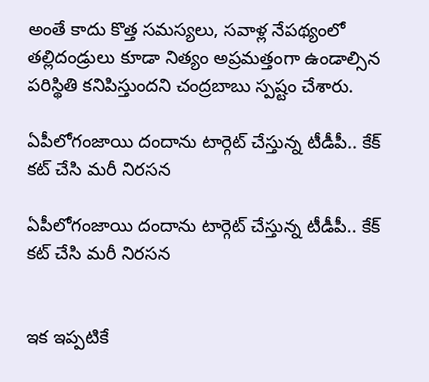అంతే కాదు కొత్త సమస్యలు, సవాళ్ల నేపథ్యంలో తల్లిదండ్రులు కూడా నిత్యం అప్రమత్తంగా ఉండాల్సిన పరిస్థితి కనిపిస్తుందని చంద్రబాబు స్పష్టం చేశారు.

ఏపీలోగంజాయి దందాను టార్గెట్ చేస్తున్న టీడీపీ.. కేక్ కట్ చేసి మరీ నిరసన

ఏపీలోగంజాయి దందాను టార్గెట్ చేస్తున్న టీడీపీ.. కేక్ కట్ చేసి మరీ నిరసన


ఇక ఇప్పటికే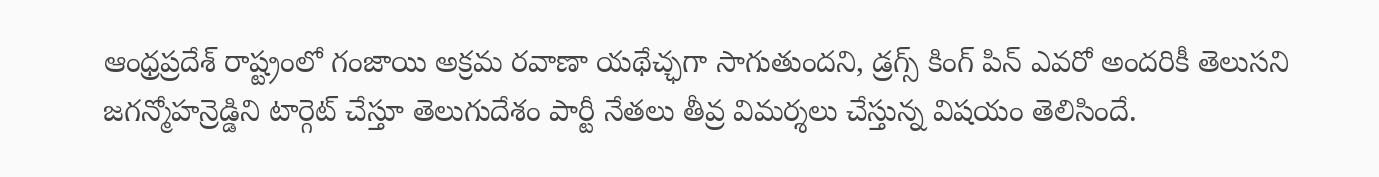ఆంధ్రప్రదేశ్ రాష్ట్రంలో గంజాయి అక్రమ రవాణా యథేచ్ఛగా సాగుతుందని, డ్రగ్స్ కింగ్ పిన్ ఎవరో అందరికీ తెలుసని జగన్మోహన్రెడ్డిని టార్గెట్ చేస్తూ తెలుగుదేశం పార్టీ నేతలు తీవ్ర విమర్శలు చేస్తున్న విషయం తెలిసిందే.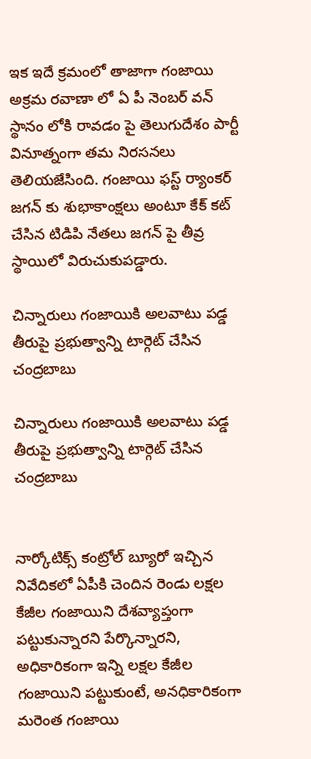ఇక ఇదే క్రమంలో తాజాగా గంజాయి అక్రమ రవాణా లో ఏ పీ నెంబర్ వన్ స్థానం లోకి రావడం పై తెలుగుదేశం పార్టీ వినూత్నంగా తమ నిరసనలు తెలియజేసింది. గంజాయి ఫస్ట్ ర్యాంకర్ జగన్ కు శుభాకాంక్షలు అంటూ కేక్ కట్ చేసిన టిడిపి నేతలు జగన్ పై తీవ్ర స్థాయిలో విరుచుకుపడ్డారు.

చిన్నారులు గంజాయికి అలవాటు పడ్డ తీరుపై ప్రభుత్వాన్ని టార్గెట్ చేసిన చంద్రబాబు

చిన్నారులు గంజాయికి అలవాటు పడ్డ తీరుపై ప్రభుత్వాన్ని టార్గెట్ చేసిన చంద్రబాబు


నార్కోటిక్స్ కంట్రోల్ బ్యూరో ఇచ్చిన నివేదికలో ఏపీకి చెందిన రెండు లక్షల కేజీల గంజాయిని దేశవ్యాప్తంగా పట్టుకున్నారని పేర్కొన్నారని, అధికారికంగా ఇన్ని లక్షల కేజీల గంజాయిని పట్టుకుంటే, అనధికారికంగా మరెంత గంజాయి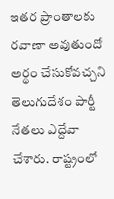ఇతర ప్రాంతాలకు రవాణా అవుతుందో అర్థం చేసుకోవచ్చని తెలుగుదేశం పార్టీ నేతలు ఎద్దేవా చేశారు. రాష్ట్రంలో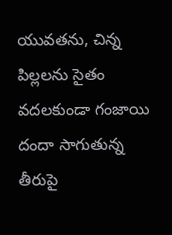యువతను, చిన్న పిల్లలను సైతం వదలకుండా గంజాయి దందా సాగుతున్న తీరుపై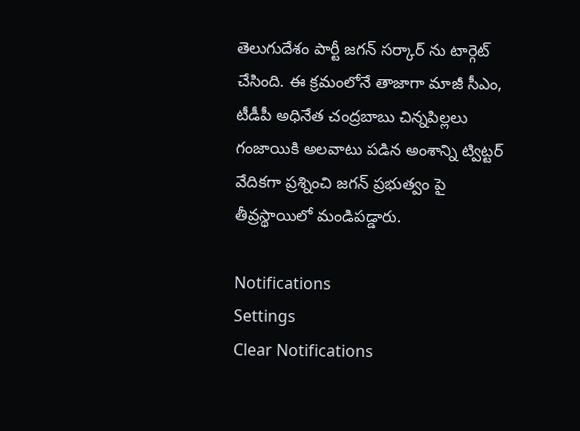తెలుగుదేశం పార్టీ జగన్ సర్కార్ ను టార్గెట్ చేసింది. ఈ క్రమంలోనే తాజాగా మాజీ సీఎం, టీడీపీ అధినేత చంద్రబాబు చిన్నపిల్లలు గంజాయికి అలవాటు పడిన అంశాన్ని ట్విట్టర్ వేదికగా ప్రశ్నించి జగన్ ప్రభుత్వం పై తీవ్రస్థాయిలో మండిపడ్డారు.

Notifications
Settings
Clear Notifications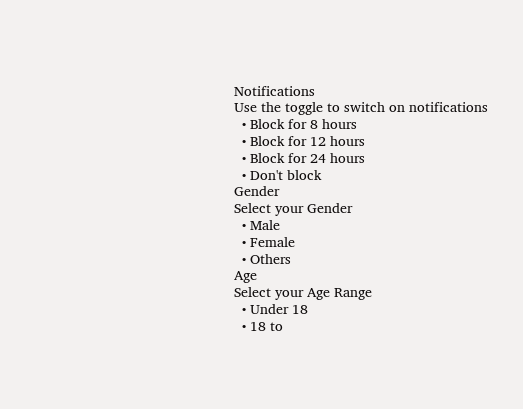Notifications
Use the toggle to switch on notifications
  • Block for 8 hours
  • Block for 12 hours
  • Block for 24 hours
  • Don't block
Gender
Select your Gender
  • Male
  • Female
  • Others
Age
Select your Age Range
  • Under 18
  • 18 to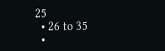25
  • 26 to 35
  •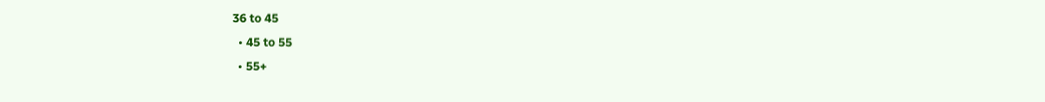36 to 45
  • 45 to 55
  • 55+